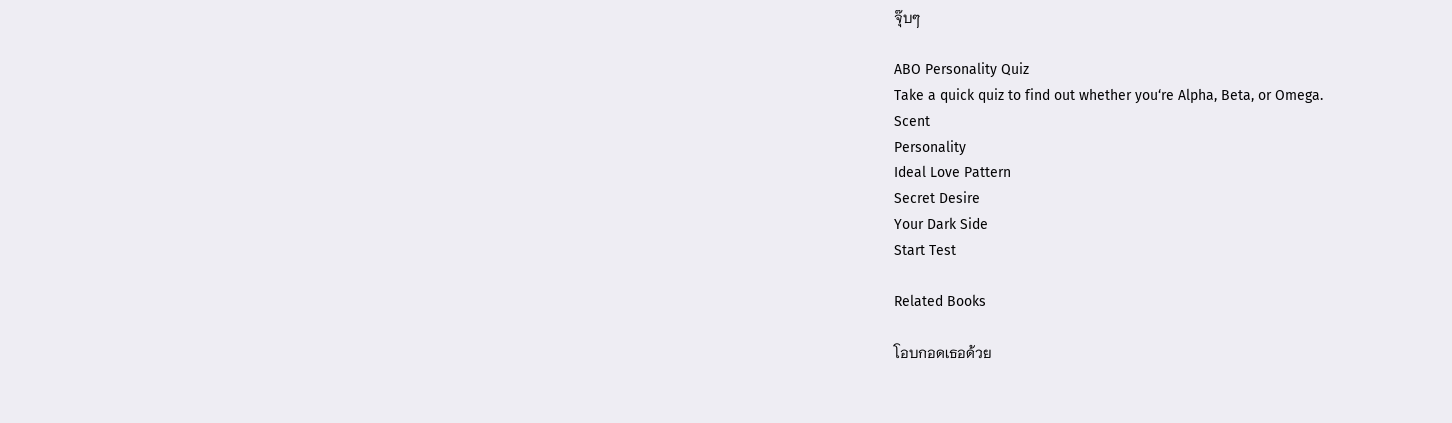จุ๊บๆ

ABO Personality Quiz
Take a quick quiz to find out whether you‘re Alpha, Beta, or Omega.
Scent
Personality
Ideal Love Pattern
Secret Desire
Your Dark Side
Start Test

Related Books

โอบกอดเธอด้วย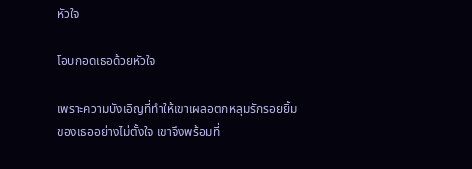หัวใจ

โอบกอดเธอด้วยหัวใจ

เพราะความบังเอิญที่ทำให้เขาเผลอตกหลุมรักรอยยิ้มของเธออย่างไม่ตั้งใจ เขาจึงพร้อมที่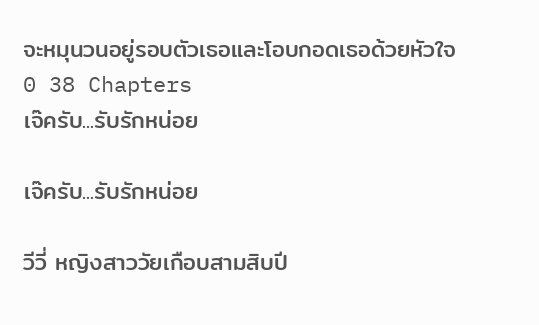จะหมุนวนอยู่รอบตัวเธอและโอบกอดเธอด้วยหัวใจ
0 38 Chapters
เจ๊ครับ...รับรักหน่อย

เจ๊ครับ...รับรักหน่อย

วีวี่ หญิงสาววัยเกือบสามสิบปี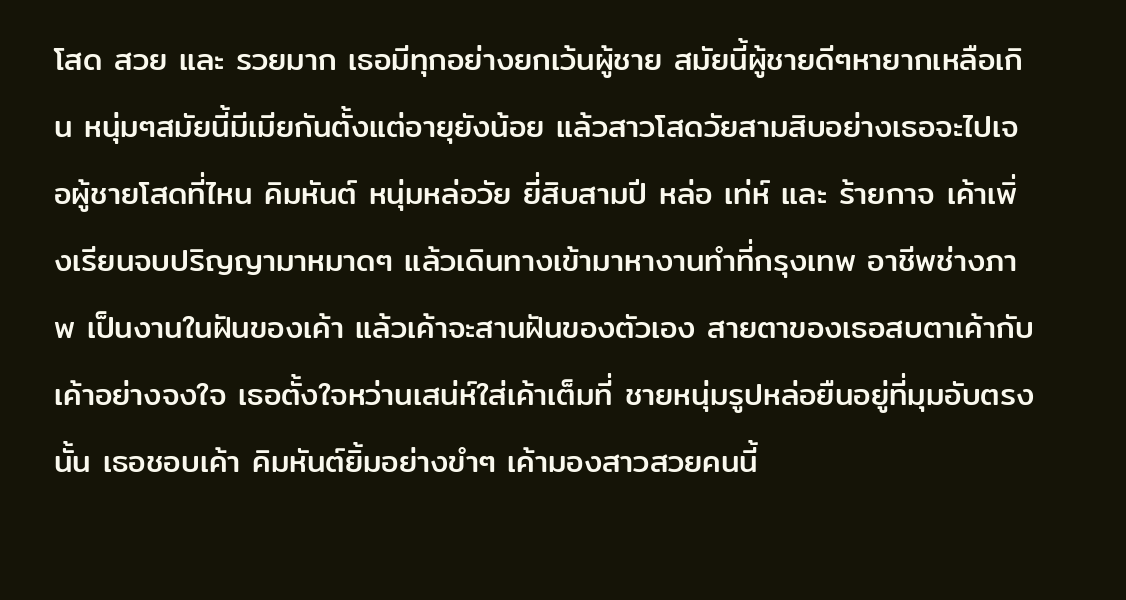โสด สวย และ รวยมาก เธอมีทุกอย่างยกเว้นผู้ชาย สมัยนี้ผู้ชายดีๆหายากเหลือเกิน หนุ่มๆสมัยนี้มีเมียกันตั้งแต่อายุยังน้อย แล้วสาวโสดวัยสามสิบอย่างเธอจะไปเจอผู้ชายโสดที่ไหน คิมหันต์ หนุ่มหล่อวัย ยี่สิบสามปี หล่อ เท่ห์ และ ร้ายกาจ เค้าเพิ่งเรียนจบปริญญามาหมาดๆ แล้วเดินทางเข้ามาหางานทำที่กรุงเทพ อาชีพช่างภาพ เป็นงานในฝันของเค้า แล้วเค้าจะสานฝันของตัวเอง สายตาของเธอสบตาเค้ากับเค้าอย่างจงใจ เธอตั้งใจหว่านเสน่ห์ใส่เค้าเต็มที่ ชายหนุ่มรูปหล่อยืนอยู่ที่มุมอับตรงนั้น เธอชอบเค้า คิมหันต์ยิ้มอย่างขำๆ เค้ามองสาวสวยคนนี้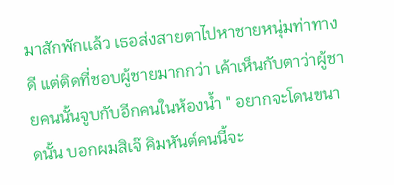มาสักพักเเล้ว เธอส่งสายตาไปหาชายหนุ่มท่าทางดี แต่ติดที่ชอบผู้ชายมากกว่า เค้าเห็นกับตาว่าผู้ชายคนนั้นจูบกับอีกคนในห้องน้ำ " อยากจะโดนขนาดนั้น บอกผมสิเจ๊ คิมหันต์คนนี้จะ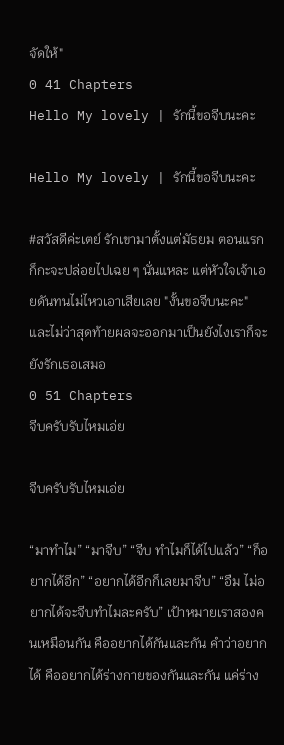จัดให้"
0 41 Chapters
Hello My lovely | รักนี้ขอจีบนะคะ

Hello My lovely | รักนี้ขอจีบนะคะ

#สวัสดีค่ะเตย์ รักเขามาตั้งแต่มัธยม ตอนแรกก็กะจะปล่อยไปเฉย ๆ นั่นแหละ แต่หัวใจเจ้าเอยดันทนไม่ไหวเอาเสียเลย "งั้นขอจีบนะคะ" และไม่ว่าสุดท้ายผลจะออกมาเป็นยังไงเราก็จะยังรักเธอเสมอ
0 51 Chapters
จีบครับรับไหมเอ่ย

จีบครับรับไหมเอ่ย

“มาทำไม” “มาจีบ” “จีบ ทำไมก็ได้ไปแล้ว” “ก็อยากได้อีก” “อยากได้อีกก็เลยมาจีบ” “อืม ไม่อยากได้จะจีบทำไมละครับ” เป้าหมายเราสองคนเหมือนกัน คืออยากได้กันและกัน คำว่าอยากได้ คืออยากได้ร่างกายของกันและกัน แค่ร่าง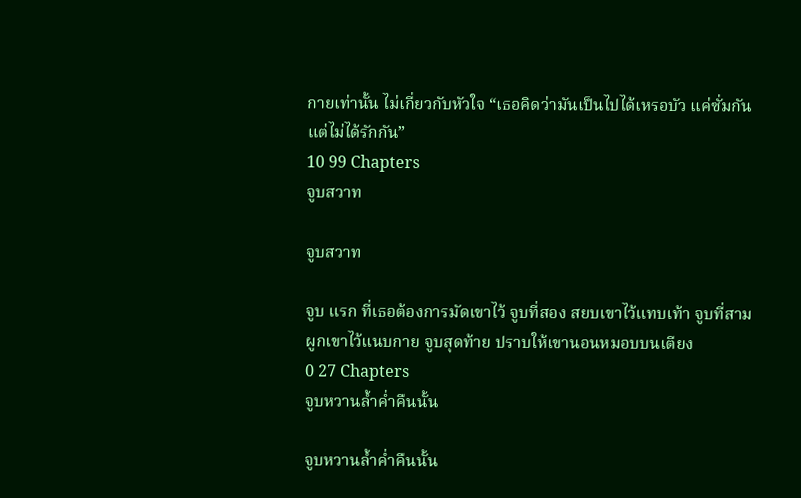กายเท่านั้น ไม่เกี่ยวกับหัวใจ “เธอคิดว่ามันเป็นไปได้เหรอบัว แค่ซั่มกัน แต่ไม่ได้รักกัน”
10 99 Chapters
จูบสวาท

จูบสวาท

จูบ แรก ที่เธอต้องการมัดเขาไว้ จูบที่สอง สยบเขาไว้แทบเท้า จูบที่สาม ผูกเขาไว้แนบกาย จูบสุดท้าย ปราบให้เขานอนหมอบบนเตียง
0 27 Chapters
จูบหวานล้ำค่ำคืนนั้น

จูบหวานล้ำค่ำคืนนั้น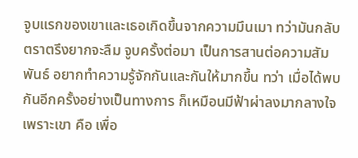จูบแรกของเขาและเธอเกิดขึ้นจากความมึนเมา ทว่ามันกลับตราตรึงยากจะลืม จูบครั้งต่อมา เป็นการสานต่อความสัมพันธ์ อยากทำความรู้จักกันและกันให้มากขึ้น ทว่า เมื่อได้พบกันอีกครั้งอย่างเป็นทางการ ก็เหมือนมีฟ้าผ่าลงมากลางใจ เพราะเขา คือ เพื่อ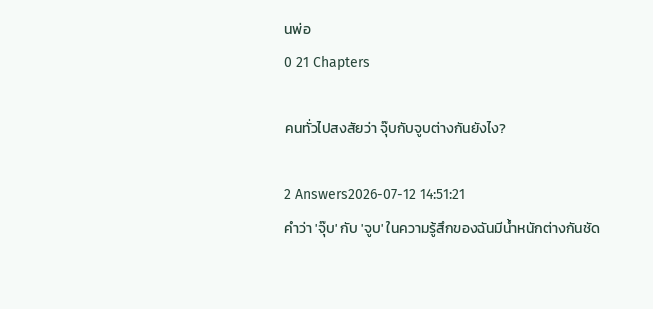นพ่อ
0 21 Chapters

คนทั่วไปสงสัยว่า จุ๊บกับจูบต่างกันยังไง?

2 Answers2026-07-12 14:51:21
คำว่า 'จุ๊บ' กับ 'จูบ' ในความรู้สึกของฉันมีน้ำหนักต่างกันชัด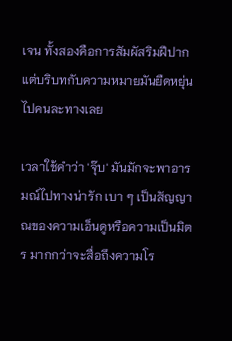เจน ทั้งสองคือการสัมผัสริมฝีปากแต่บริบทกับความหมายมันยืดหยุ่นไปคนละทางเลย

เวลาใช้คำว่า 'จุ๊บ' มันมักจะพาอารมณ์ไปทางน่ารัก เบา ๆ เป็นสัญญาณของความเอ็นดูหรือความเป็นมิตร มากกว่าจะสื่อถึงความโร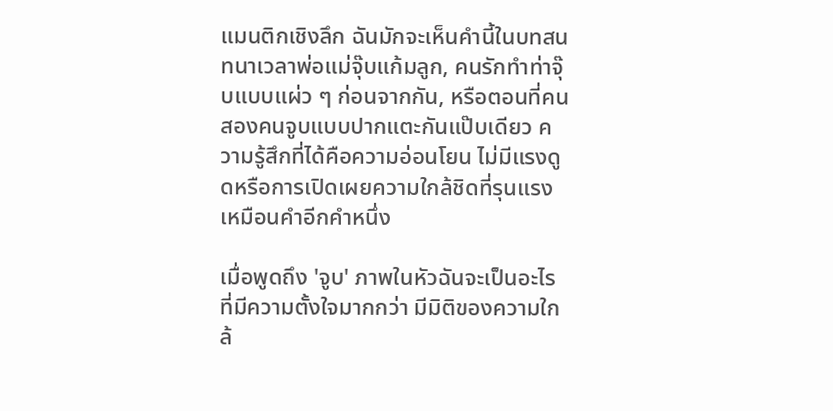แมนติกเชิงลึก ฉันมักจะเห็นคำนี้ในบทสนทนาเวลาพ่อแม่จุ๊บแก้มลูก, คนรักทำท่าจุ๊บแบบแผ่ว ๆ ก่อนจากกัน, หรือตอนที่คนสองคนจูบแบบปากแตะกันแป๊บเดียว ความรู้สึกที่ได้คือความอ่อนโยน ไม่มีแรงดูดหรือการเปิดเผยความใกล้ชิดที่รุนแรงเหมือนคำอีกคำหนึ่ง

เมื่อพูดถึง 'จูบ' ภาพในหัวฉันจะเป็นอะไรที่มีความตั้งใจมากกว่า มีมิติของความใกล้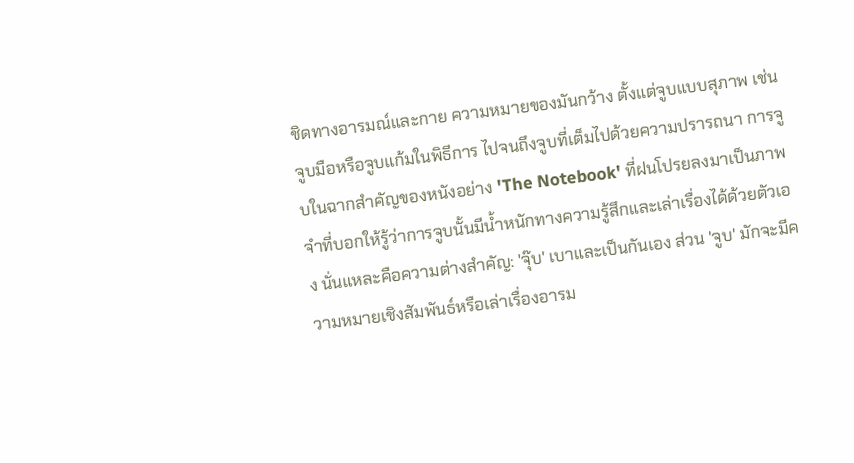ชิดทางอารมณ์และกาย ความหมายของมันกว้าง ตั้งแต่จูบแบบสุภาพ เช่น จูบมือหรือจูบแก้มในพิธีการ ไปจนถึงจูบที่เต็มไปด้วยความปรารถนา การจูบในฉากสำคัญของหนังอย่าง 'The Notebook' ที่ฝนโปรยลงมาเป็นภาพจำที่บอกให้รู้ว่าการจูบนั้นมีน้ำหนักทางความรู้สึกและเล่าเรื่องได้ด้วยตัวเอง นั่นแหละคือความต่างสำคัญ: 'จุ๊บ' เบาและเป็นกันเอง ส่วน 'จูบ' มักจะมีความหมายเชิงสัมพันธ์หรือเล่าเรื่องอารม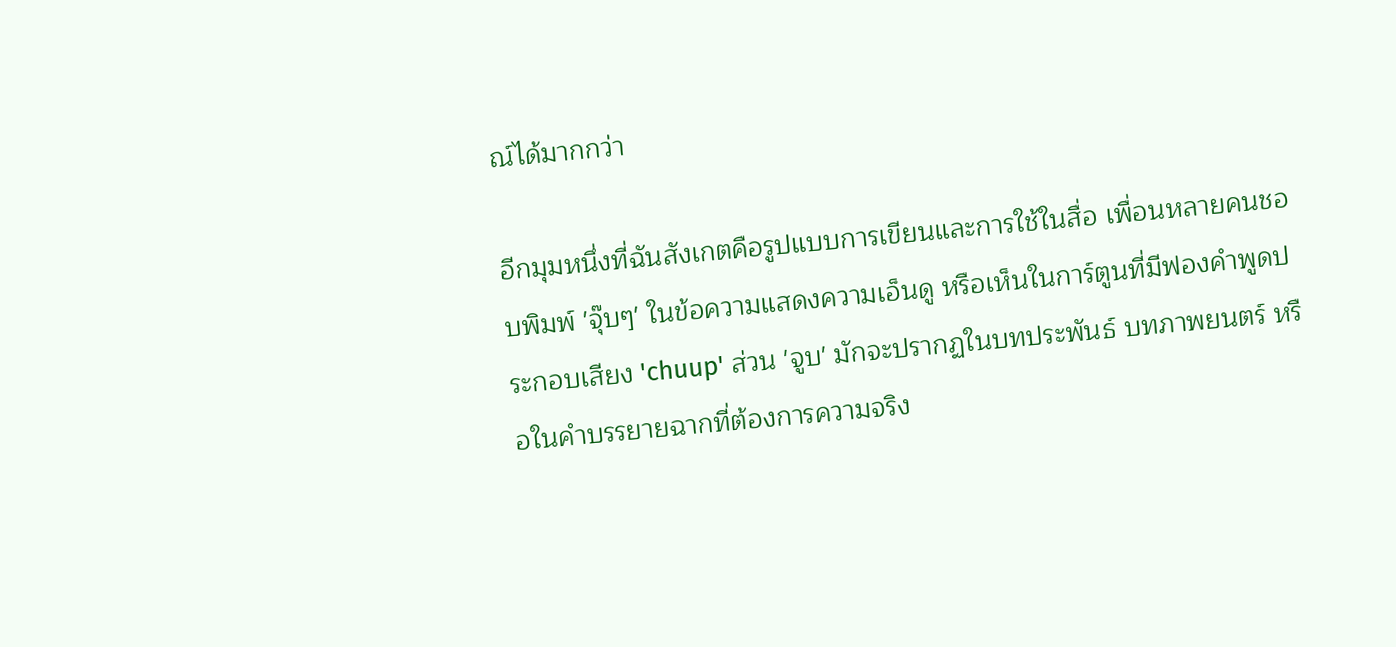ณ์ได้มากกว่า

อีกมุมหนึ่งที่ฉันสังเกตคือรูปแบบการเขียนและการใช้ในสื่อ เพื่อนหลายคนชอบพิมพ์ 'จุ๊บๆ' ในข้อความแสดงความเอ็นดู หรือเห็นในการ์ตูนที่มีฟองคำพูดประกอบเสียง 'chuup' ส่วน 'จูบ' มักจะปรากฏในบทประพันธ์ บทภาพยนตร์ หรือในคำบรรยายฉากที่ต้องการความจริง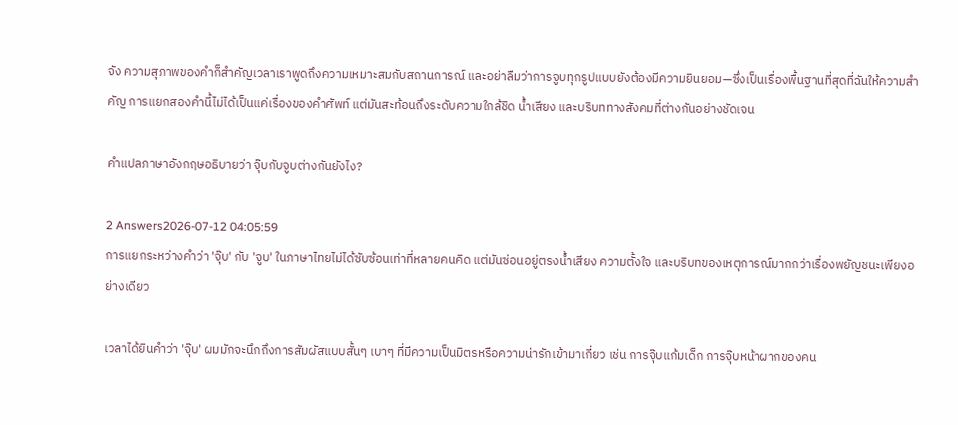จัง ความสุภาพของคำก็สำคัญเวลาเราพูดถึงความเหมาะสมกับสถานการณ์ และอย่าลืมว่าการจูบทุกรูปแบบยังต้องมีความยินยอม—ซึ่งเป็นเรื่องพื้นฐานที่สุดที่ฉันให้ความสำคัญ การแยกสองคำนี้ไม่ได้เป็นแค่เรื่องของคำศัพท์ แต่มันสะท้อนถึงระดับความใกล้ชิด น้ำเสียง และบริบททางสังคมที่ต่างกันอย่างชัดเจน

คำแปลภาษาอังกฤษอธิบายว่า จุ๊บกับจูบต่างกันยังไง?

2 Answers2026-07-12 04:05:59
การแยกระหว่างคำว่า 'จุ๊บ' กับ 'จูบ' ในภาษาไทยไม่ได้ซับซ้อนเท่าที่หลายคนคิด แต่มันซ่อนอยู่ตรงน้ำเสียง ความตั้งใจ และบริบทของเหตุการณ์มากกว่าเรื่องพยัญชนะเพียงอย่างเดียว

เวลาได้ยินคำว่า 'จุ๊บ' ผมมักจะนึกถึงการสัมผัสแบบสั้นๆ เบาๆ ที่มีความเป็นมิตรหรือความน่ารักเข้ามาเกี่ยว เช่น การจุ๊บแก้มเด็ก การจุ๊บหน้าผากของคน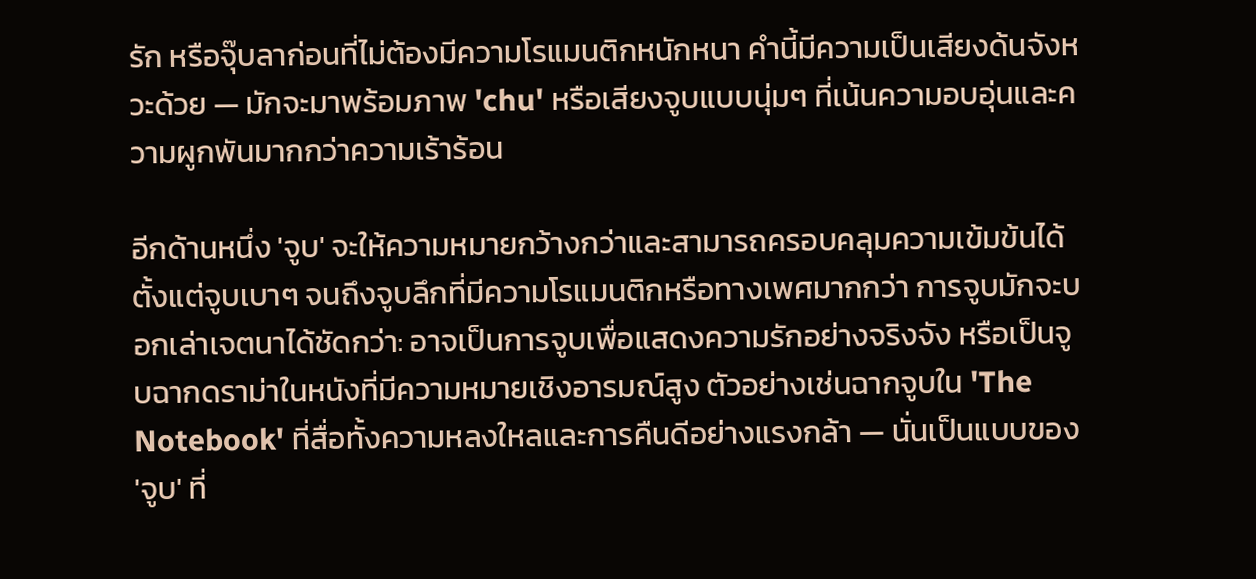รัก หรือจุ๊บลาก่อนที่ไม่ต้องมีความโรแมนติกหนักหนา คำนี้มีความเป็นเสียงด้นจังหวะด้วย — มักจะมาพร้อมภาพ 'chu' หรือเสียงจูบแบบนุ่มๆ ที่เน้นความอบอุ่นและความผูกพันมากกว่าความเร้าร้อน

อีกด้านหนึ่ง 'จูบ' จะให้ความหมายกว้างกว่าและสามารถครอบคลุมความเข้มข้นได้ตั้งแต่จูบเบาๆ จนถึงจูบลึกที่มีความโรแมนติกหรือทางเพศมากกว่า การจูบมักจะบอกเล่าเจตนาได้ชัดกว่า: อาจเป็นการจูบเพื่อแสดงความรักอย่างจริงจัง หรือเป็นจูบฉากดราม่าในหนังที่มีความหมายเชิงอารมณ์สูง ตัวอย่างเช่นฉากจูบใน 'The Notebook' ที่สื่อทั้งความหลงใหลและการคืนดีอย่างแรงกล้า — นั่นเป็นแบบของ 'จูบ' ที่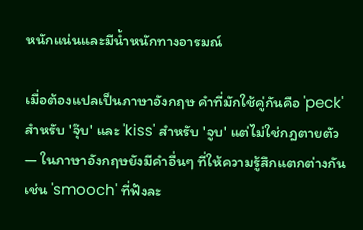หนักแน่นและมีน้ำหนักทางอารมณ์

เมื่อต้องแปลเป็นภาษาอังกฤษ คำที่มักใช้คู่กันคือ 'peck' สำหรับ 'จุ๊บ' และ 'kiss' สำหรับ 'จูบ' แต่ไม่ใช่กฎตายตัว — ในภาษาอังกฤษยังมีคำอื่นๆ ที่ให้ความรู้สึกแตกต่างกัน เช่น 'smooch' ที่ฟังละ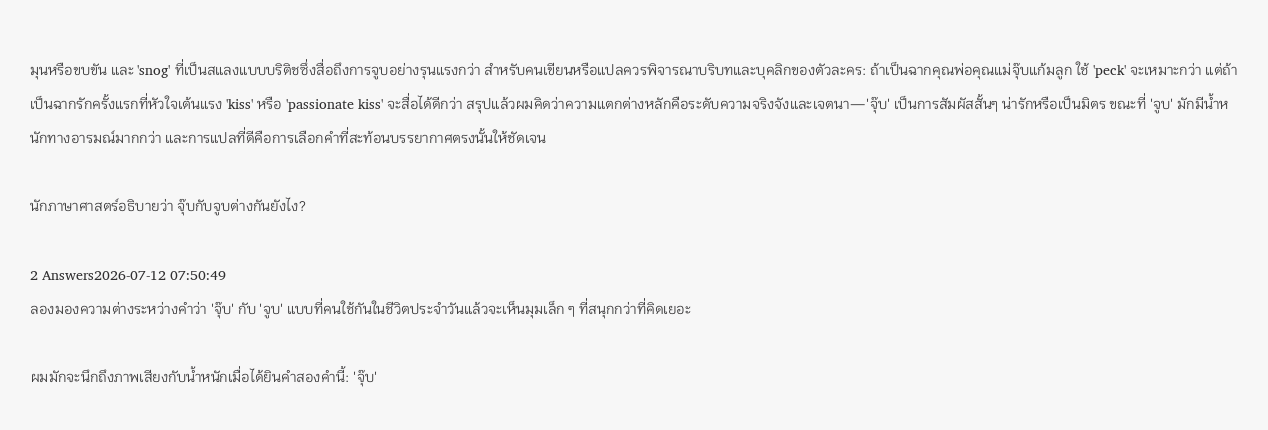มุนหรือขบขัน และ 'snog' ที่เป็นสแลงแบบบริติชซึ่งสื่อถึงการจูบอย่างรุนแรงกว่า สำหรับคนเขียนหรือแปลควรพิจารณาบริบทและบุคลิกของตัวละคร: ถ้าเป็นฉากคุณพ่อคุณแม่จุ๊บแก้มลูก ใช้ 'peck' จะเหมาะกว่า แต่ถ้าเป็นฉากรักครั้งแรกที่หัวใจเต้นแรง 'kiss' หรือ 'passionate kiss' จะสื่อได้ดีกว่า สรุปแล้วผมคิดว่าความแตกต่างหลักคือระดับความจริงจังและเจตนา—'จุ๊บ' เป็นการสัมผัสสั้นๆ น่ารักหรือเป็นมิตร ขณะที่ 'จูบ' มักมีน้ำหนักทางอารมณ์มากกว่า และการแปลที่ดีคือการเลือกคำที่สะท้อนบรรยากาศตรงนั้นให้ชัดเจน

นักภาษาศาสตร์อธิบายว่า จุ๊บกับจูบต่างกันยังไง?

2 Answers2026-07-12 07:50:49
ลองมองความต่างระหว่างคำว่า 'จุ๊บ' กับ 'จูบ' แบบที่คนใช้กันในชีวิตประจำวันแล้วจะเห็นมุมเล็ก ๆ ที่สนุกกว่าที่คิดเยอะ

ผมมักจะนึกถึงภาพเสียงกับน้ำหนักเมื่อได้ยินคำสองคำนี้: 'จุ๊บ'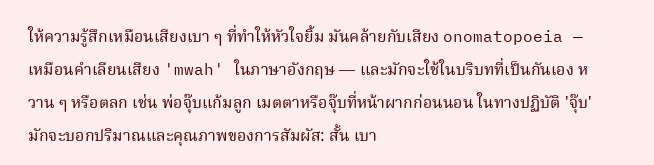ให้ความรู้สึกเหมือนเสียงเบา ๆ ที่ทำให้หัวใจยิ้ม มันคล้ายกับเสียง onomatopoeia — เหมือนคำเลียนเสียง 'mwah' ในภาษาอังกฤษ — และมักจะใช้ในบริบทที่เป็นกันเอง หวาน ๆ หรือตลก เช่น พ่อจุ๊บแก้มลูก เมตตาหรือจุ๊บที่หน้าผากก่อนนอน ในทางปฏิบัติ 'จุ๊บ' มักจะบอกปริมาณและคุณภาพของการสัมผัส: สั้น เบา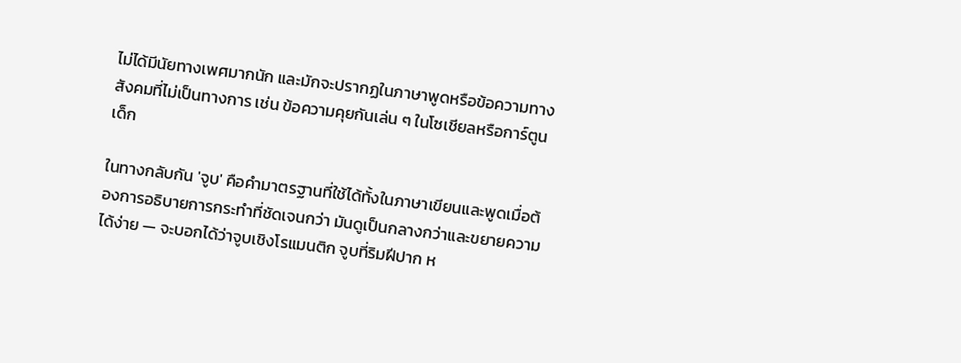ไม่ได้มีนัยทางเพศมากนัก และมักจะปรากฏในภาษาพูดหรือข้อความทางสังคมที่ไม่เป็นทางการ เช่น ข้อความคุยกันเล่น ๆ ในโซเชียลหรือการ์ตูนเด็ก

ในทางกลับกัน 'จูบ' คือคำมาตรฐานที่ใช้ได้ทั้งในภาษาเขียนและพูดเมื่อต้องการอธิบายการกระทำที่ชัดเจนกว่า มันดูเป็นกลางกว่าและขยายความได้ง่าย — จะบอกได้ว่าจูบเชิงโรแมนติก จูบที่ริมฝีปาก ห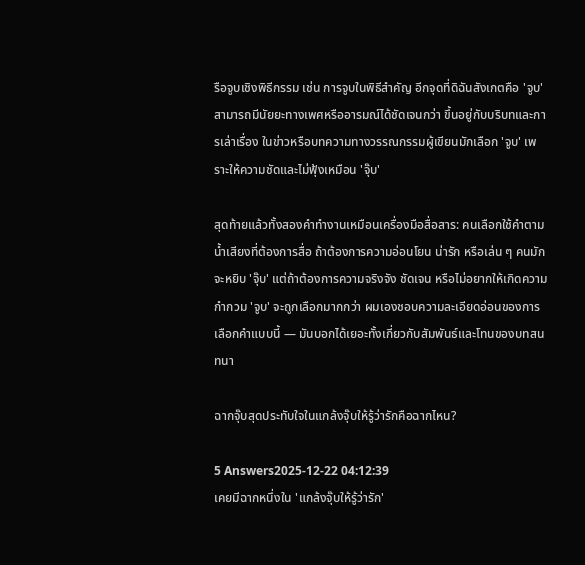รือจูบเชิงพิธีกรรม เช่น การจูบในพิธีสำคัญ อีกจุดที่ดิฉันสังเกตคือ 'จูบ' สามารถมีนัยยะทางเพศหรืออารมณ์ได้ชัดเจนกว่า ขึ้นอยู่กับบริบทและการเล่าเรื่อง ในข่าวหรือบทความทางวรรณกรรมผู้เขียนมักเลือก 'จูบ' เพราะให้ความชัดและไม่ฟุ้งเหมือน 'จุ๊บ'

สุดท้ายแล้วทั้งสองคำทำงานเหมือนเครื่องมือสื่อสาร: คนเลือกใช้คำตามน้ำเสียงที่ต้องการสื่อ ถ้าต้องการความอ่อนโยน น่ารัก หรือเล่น ๆ คนมักจะหยิบ 'จุ๊บ' แต่ถ้าต้องการความจริงจัง ชัดเจน หรือไม่อยากให้เกิดความกำกวม 'จูบ' จะถูกเลือกมากกว่า ผมเองชอบความละเอียดอ่อนของการเลือกคำแบบนี้ — มันบอกได้เยอะทั้งเกี่ยวกับสัมพันธ์และโทนของบทสนทนา

ฉากจุ๊บสุดประทับใจในแกล้งจุ๊บให้รู้ว่ารักคือฉากไหน?

5 Answers2025-12-22 04:12:39
เคยมีฉากหนึ่งใน 'แกล้งจุ๊บให้รู้ว่ารัก'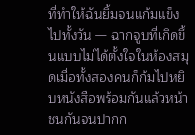ที่ทำให้ฉันยิ้มจนแก้มแข็งไปทั้งวัน — ฉากจูบที่เกิดขึ้นแบบไม่ได้ตั้งใจในห้องสมุดเมื่อทั้งสองคนก็ก้มไปหยิบหนังสือพร้อมกันแล้วหน้าชนกันจนปากก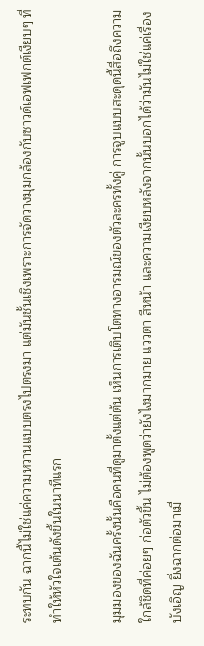ระทบกัน ฉากนี้ไม่ใช่แค่ความหวานแบบตรงไปตรงมา แต่มันชั้นเชิงเพราะการจัดวางมุมกล้องกับซาวด์เอฟเฟกต์เงียบๆ ที่ทำให้หัวใจเต้นดังขึ้นในนาทีแรก

มุมมองของฉันครั้งนั้นคือคนที่ดูมาตั้งแต่ต้น เห็นการเติบโตทางอารมณ์ของตัวละครทั้งคู่ การจูบแบบสะดุดนี้สื่อถึงความใกล้ชิดที่ค่อยๆ ก่อตัวขึ้น ไม่ต้องพูดว่ายังไงมากมาย แววตา สีหน้า และความเงียบหลังจากนั้นบอกได้ว่ามันไม่ใช่แค่เรื่องบังเอิญ ยิ่งฉากต่อมาเมื่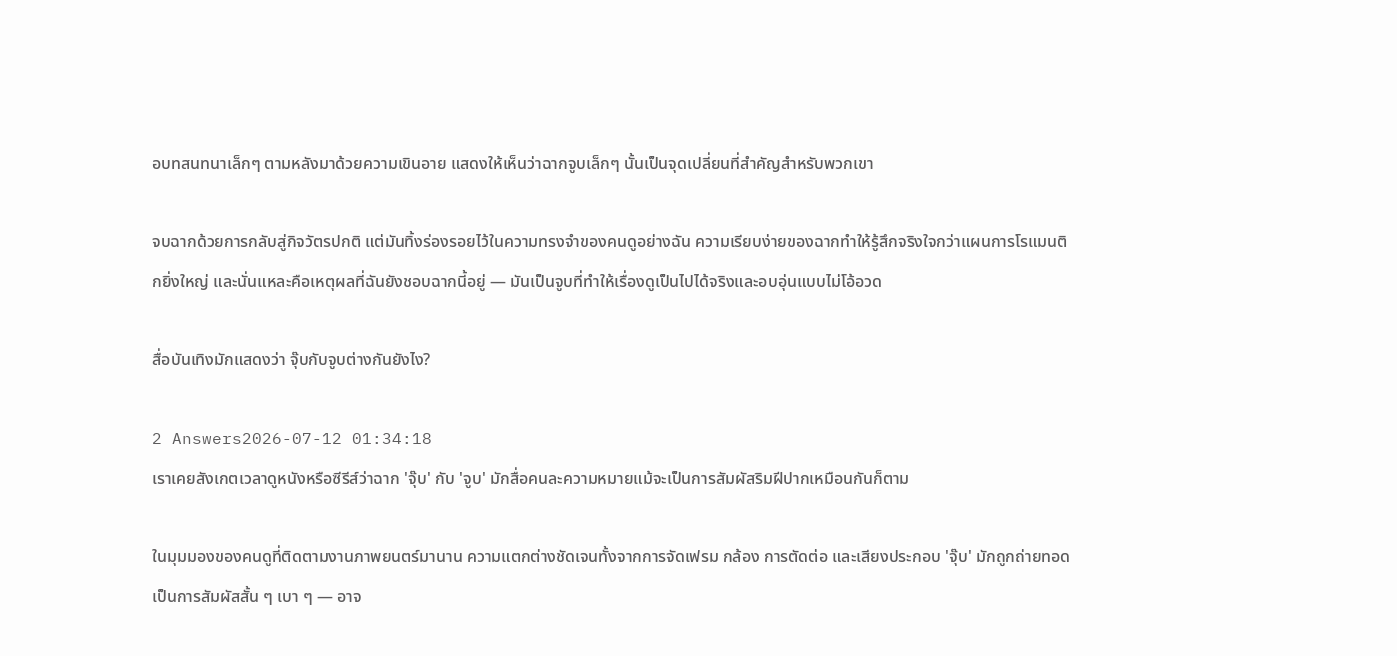อบทสนทนาเล็กๆ ตามหลังมาด้วยความเขินอาย แสดงให้เห็นว่าฉากจูบเล็กๆ นั้นเป็นจุดเปลี่ยนที่สำคัญสำหรับพวกเขา

จบฉากด้วยการกลับสู่กิจวัตรปกติ แต่มันทิ้งร่องรอยไว้ในความทรงจำของคนดูอย่างฉัน ความเรียบง่ายของฉากทำให้รู้สึกจริงใจกว่าแผนการโรแมนติกยิ่งใหญ่ และนั่นแหละคือเหตุผลที่ฉันยังชอบฉากนี้อยู่ — มันเป็นจูบที่ทำให้เรื่องดูเป็นไปได้จริงและอบอุ่นแบบไม่โอ้อวด

สื่อบันเทิงมักแสดงว่า จุ๊บกับจูบต่างกันยังไง?

2 Answers2026-07-12 01:34:18
เราเคยสังเกตเวลาดูหนังหรือซีรีส์ว่าฉาก 'จุ๊บ' กับ 'จูบ' มักสื่อคนละความหมายแม้จะเป็นการสัมผัสริมฝีปากเหมือนกันก็ตาม

ในมุมมองของคนดูที่ติดตามงานภาพยนตร์มานาน ความแตกต่างชัดเจนทั้งจากการจัดเฟรม กล้อง การตัดต่อ และเสียงประกอบ 'จุ๊บ' มักถูกถ่ายทอดเป็นการสัมผัสสั้น ๆ เบา ๆ — อาจ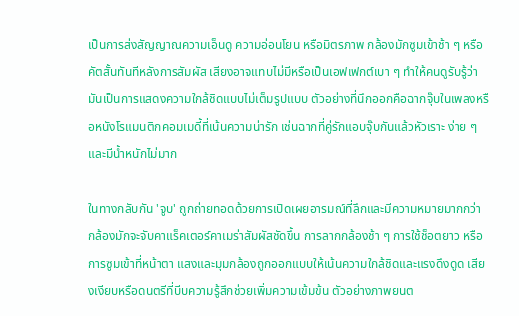เป็นการส่งสัญญาณความเอ็นดู ความอ่อนโยน หรือมิตรภาพ กล้องมักซูมเข้าช้า ๆ หรือคัตสั้นทันทีหลังการสัมผัส เสียงอาจแทบไม่มีหรือเป็นเอฟเฟกต์เบา ๆ ทำให้คนดูรับรู้ว่ามันเป็นการแสดงความใกล้ชิดแบบไม่เต็มรูปแบบ ตัวอย่างที่นึกออกคือฉากจุ๊บในเพลงหรือหนังโรแมนติกคอมเมดี้ที่เน้นความน่ารัก เช่นฉากที่คู่รักแอบจุ๊บกันแล้วหัวเราะ ง่าย ๆ และมีน้ำหนักไม่มาก

ในทางกลับกัน 'จูบ' ถูกถ่ายทอดด้วยการเปิดเผยอารมณ์ที่ลึกและมีความหมายมากกว่า กล้องมักจะจับคาแร็คเตอร์คาเมร่าสัมผัสชัดขึ้น การลากกล้องช้า ๆ การใช้ช็อตยาว หรือการซูมเข้าที่หน้าตา แสงและมุมกล้องถูกออกแบบให้เน้นความใกล้ชิดและแรงดึงดูด เสียงเงียบหรือดนตรีที่บีบความรู้สึกช่วยเพิ่มความเข้มข้น ตัวอย่างภาพยนต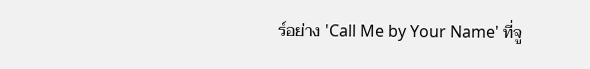ร์อย่าง 'Call Me by Your Name' ที่จู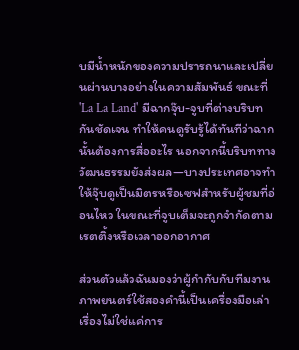บมีน้ำหนักของความปรารถนาและเปลี่ยนผ่านบางอย่างในความสัมพันธ์ ขณะที่ 'La La Land' มีฉากจุ๊บ-จูบที่ต่างบริบทกันชัดเจน ทำให้คนดูรับรู้ได้ทันทีว่าฉากนั้นต้องการสื่ออะไร นอกจากนี้บริบททางวัฒนธรรมยังส่งผล—บางประเทศอาจทำให้จุ๊บดูเป็นมิตรหรือเซฟสำหรับผู้ชมที่อ่อนไหว ในขณะที่จูบเต็มจะถูกจำกัดตามเรตติ้งหรือเวลาออกอากาศ

ส่วนตัวแล้วฉันมองว่าผู้กำกับกับทีมงานภาพยนตร์ใช้สองคำนี้เป็นเครื่องมือเล่าเรื่องไม่ใช่แค่การ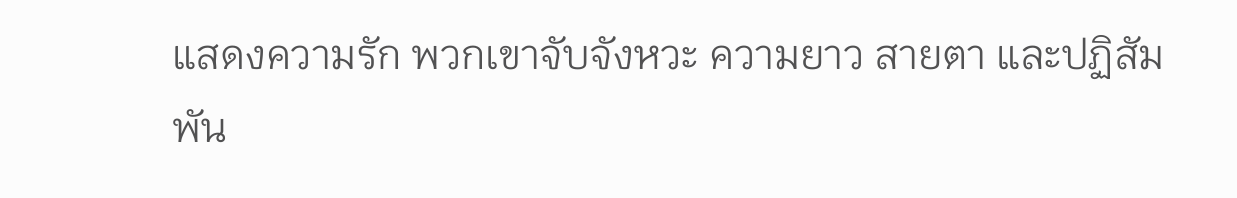แสดงความรัก พวกเขาจับจังหวะ ความยาว สายตา และปฏิสัมพัน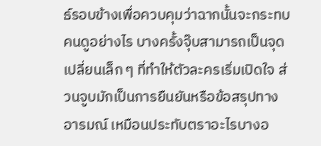ธ์รอบข้างเพื่อควบคุมว่าฉากนั้นจะกระทบคนดูอย่างไร บางครั้งจุ๊บสามารถเป็นจุดเปลี่ยนเล็ก ๆ ที่ทำให้ตัวละครเริ่มเปิดใจ ส่วนจูบมักเป็นการยืนยันหรือข้อสรุปทางอารมณ์ เหมือนประทับตราอะไรบางอ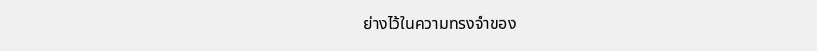ย่างไว้ในความทรงจำของ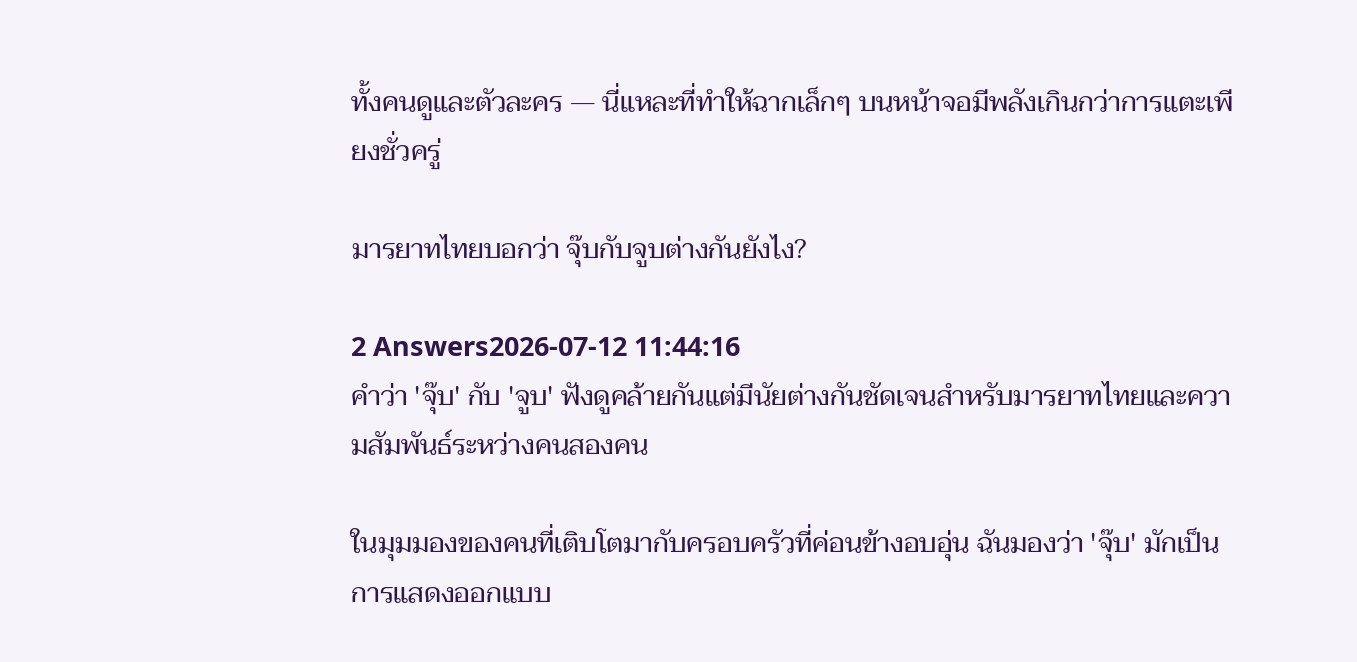ทั้งคนดูและตัวละคร — นี่แหละที่ทำให้ฉากเล็กๆ บนหน้าจอมีพลังเกินกว่าการแตะเพียงชั่วครู่

มารยาทไทยบอกว่า จุ๊บกับจูบต่างกันยังไง?

2 Answers2026-07-12 11:44:16
คำว่า 'จุ๊บ' กับ 'จูบ' ฟังดูคล้ายกันแต่มีนัยต่างกันชัดเจนสำหรับมารยาทไทยและความสัมพันธ์ระหว่างคนสองคน

ในมุมมองของคนที่เติบโตมากับครอบครัวที่ค่อนข้างอบอุ่น ฉันมองว่า 'จุ๊บ' มักเป็นการแสดงออกแบบ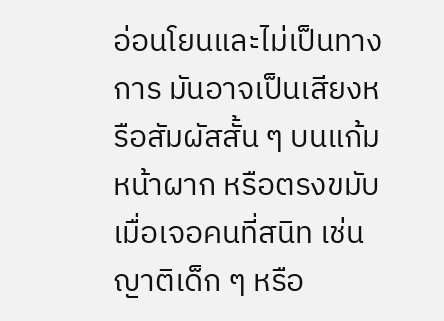อ่อนโยนและไม่เป็นทางการ มันอาจเป็นเสียงหรือสัมผัสสั้น ๆ บนแก้ม หน้าผาก หรือตรงขมับเมื่อเจอคนที่สนิท เช่น ญาติเด็ก ๆ หรือ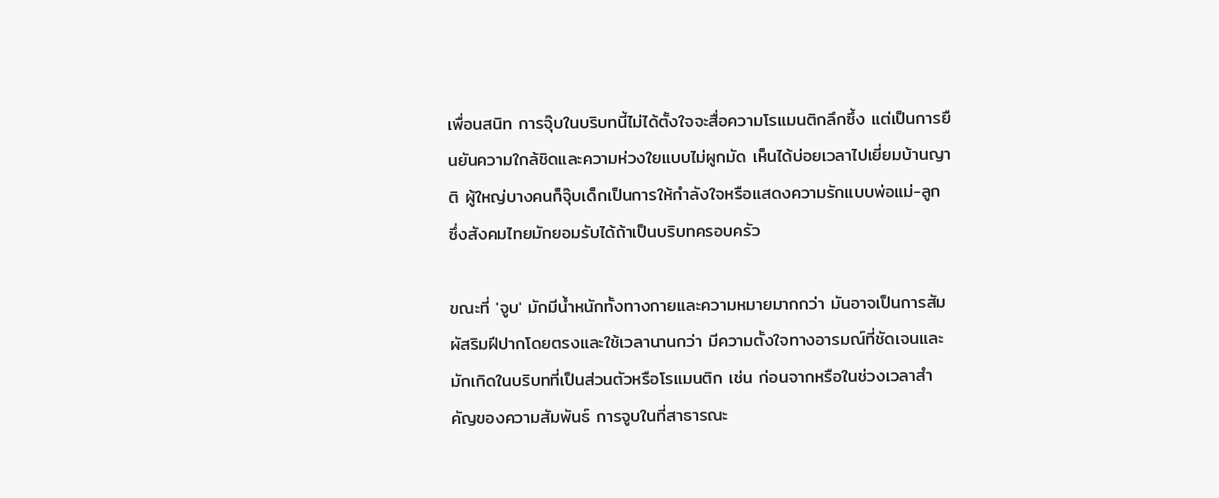เพื่อนสนิท การจุ๊บในบริบทนี้ไม่ได้ตั้งใจจะสื่อความโรแมนติกลึกซึ้ง แต่เป็นการยืนยันความใกล้ชิดและความห่วงใยแบบไม่ผูกมัด เห็นได้บ่อยเวลาไปเยี่ยมบ้านญาติ ผู้ใหญ่บางคนก็จุ๊บเด็กเป็นการให้กำลังใจหรือแสดงความรักแบบพ่อแม่-ลูก ซึ่งสังคมไทยมักยอมรับได้ถ้าเป็นบริบทครอบครัว

ขณะที่ 'จูบ' มักมีน้ำหนักทั้งทางกายและความหมายมากกว่า มันอาจเป็นการสัมผัสริมฝีปากโดยตรงและใช้เวลานานกว่า มีความตั้งใจทางอารมณ์ที่ชัดเจนและมักเกิดในบริบทที่เป็นส่วนตัวหรือโรแมนติก เช่น ก่อนจากหรือในช่วงเวลาสำคัญของความสัมพันธ์ การจูบในที่สาธารณะ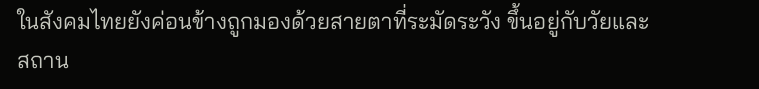ในสังคมไทยยังค่อนข้างถูกมองด้วยสายตาที่ระมัดระวัง ขึ้นอยู่กับวัยและสถาน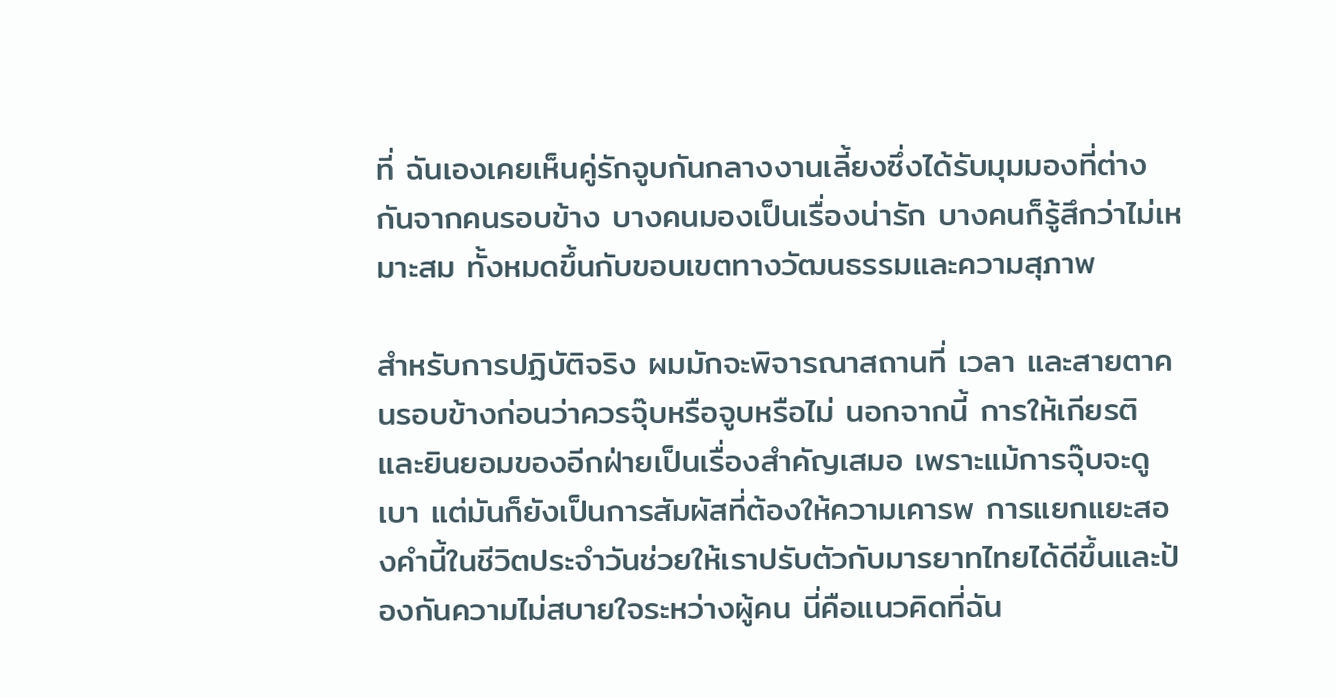ที่ ฉันเองเคยเห็นคู่รักจูบกันกลางงานเลี้ยงซึ่งได้รับมุมมองที่ต่างกันจากคนรอบข้าง บางคนมองเป็นเรื่องน่ารัก บางคนก็รู้สึกว่าไม่เหมาะสม ทั้งหมดขึ้นกับขอบเขตทางวัฒนธรรมและความสุภาพ

สำหรับการปฏิบัติจริง ผมมักจะพิจารณาสถานที่ เวลา และสายตาคนรอบข้างก่อนว่าควรจุ๊บหรือจูบหรือไม่ นอกจากนี้ การให้เกียรติและยินยอมของอีกฝ่ายเป็นเรื่องสำคัญเสมอ เพราะแม้การจุ๊บจะดูเบา แต่มันก็ยังเป็นการสัมผัสที่ต้องให้ความเคารพ การแยกแยะสองคำนี้ในชีวิตประจำวันช่วยให้เราปรับตัวกับมารยาทไทยได้ดีขึ้นและป้องกันความไม่สบายใจระหว่างผู้คน นี่คือแนวคิดที่ฉัน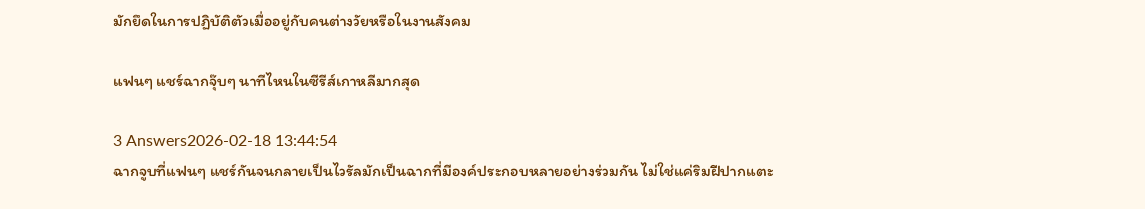มักยึดในการปฏิบัติตัวเมื่ออยู่กับคนต่างวัยหรือในงานสังคม

แฟนๆ แชร์ฉากจุ๊บๆ นาทีไหนในซีรีส์เกาหลีมากสุด

3 Answers2026-02-18 13:44:54
ฉากจูบที่แฟนๆ แชร์กันจนกลายเป็นไวรัลมักเป็นฉากที่มีองค์ประกอบหลายอย่างร่วมกัน ไม่ใช่แค่ริมฝีปากแตะ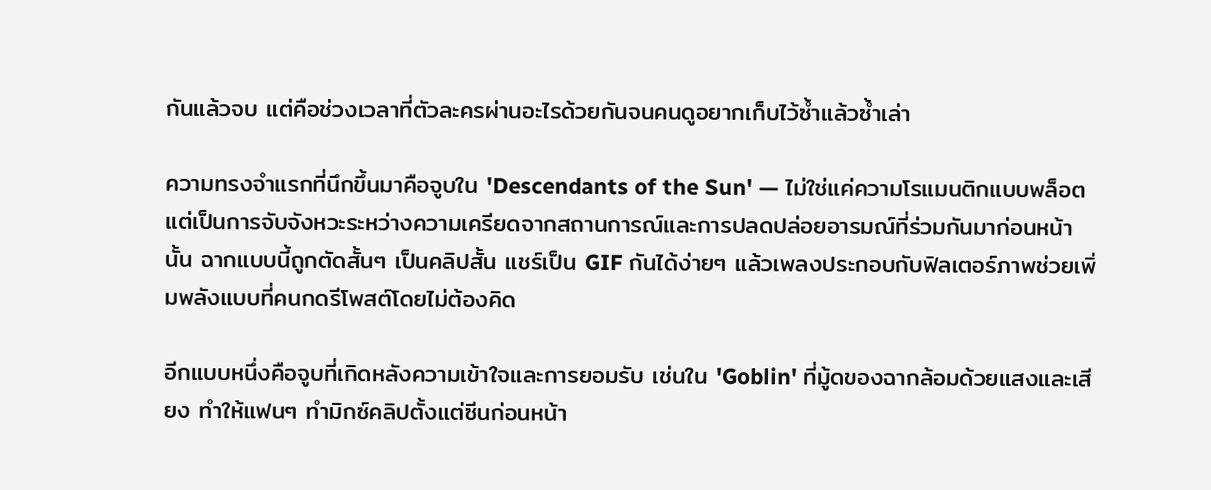กันแล้วจบ แต่คือช่วงเวลาที่ตัวละครผ่านอะไรด้วยกันจนคนดูอยากเก็บไว้ซ้ำแล้วซ้ำเล่า

ความทรงจำแรกที่นึกขึ้นมาคือจูบใน 'Descendants of the Sun' — ไม่ใช่แค่ความโรแมนติกแบบพล็อต แต่เป็นการจับจังหวะระหว่างความเครียดจากสถานการณ์และการปลดปล่อยอารมณ์ที่ร่วมกันมาก่อนหน้านั้น ฉากแบบนี้ถูกตัดสั้นๆ เป็นคลิปสั้น แชร์เป็น GIF กันได้ง่ายๆ แล้วเพลงประกอบกับฟิลเตอร์ภาพช่วยเพิ่มพลังแบบที่คนกดรีโพสต์โดยไม่ต้องคิด

อีกแบบหนึ่งคือจูบที่เกิดหลังความเข้าใจและการยอมรับ เช่นใน 'Goblin' ที่มู้ดของฉากล้อมด้วยแสงและเสียง ทำให้แฟนๆ ทำมิกซ์คลิปตั้งแต่ซีนก่อนหน้า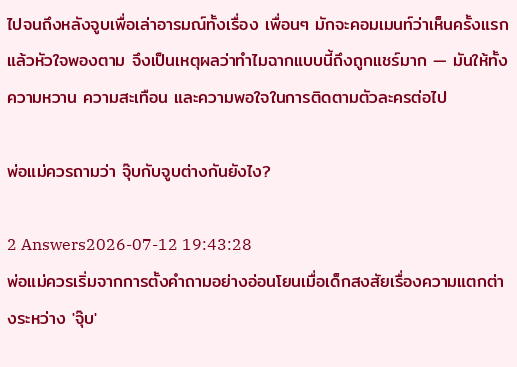ไปจนถึงหลังจูบเพื่อเล่าอารมณ์ทั้งเรื่อง เพื่อนๆ มักจะคอมเมนท์ว่าเห็นครั้งแรกแล้วหัวใจพองตาม จึงเป็นเหตุผลว่าทำไมฉากแบบนี้ถึงถูกแชร์มาก — มันให้ทั้งความหวาน ความสะเทือน และความพอใจในการติดตามตัวละครต่อไป

พ่อแม่ควรถามว่า จุ๊บกับจูบต่างกันยังไง?

2 Answers2026-07-12 19:43:28
พ่อแม่ควรเริ่มจากการตั้งคำถามอย่างอ่อนโยนเมื่อเด็กสงสัยเรื่องความแตกต่างระหว่าง 'จุ๊บ'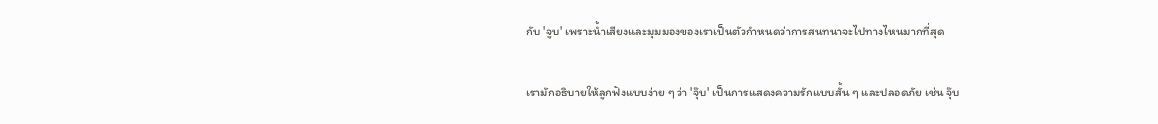กับ 'จูบ' เพราะน้ำเสียงและมุมมองของเราเป็นตัวกำหนดว่าการสนทนาจะไปทางไหนมากที่สุด

เรามักอธิบายให้ลูกฟังแบบง่าย ๆ ว่า 'จุ๊บ' เป็นการแสดงความรักแบบสั้น ๆ และปลอดภัย เช่น จุ๊บ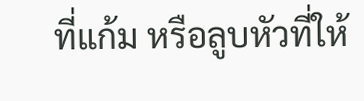ที่แก้ม หรือลูบหัวที่ให้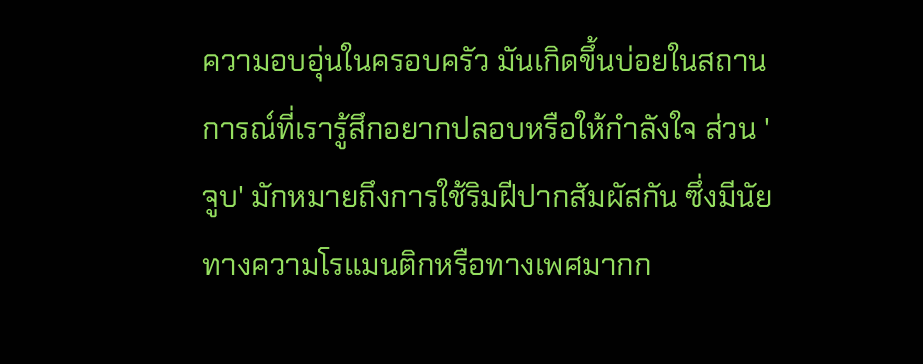ความอบอุ่นในครอบครัว มันเกิดขึ้นบ่อยในสถานการณ์ที่เรารู้สึกอยากปลอบหรือให้กำลังใจ ส่วน 'จูบ' มักหมายถึงการใช้ริมฝีปากสัมผัสกัน ซึ่งมีนัยทางความโรแมนติกหรือทางเพศมากก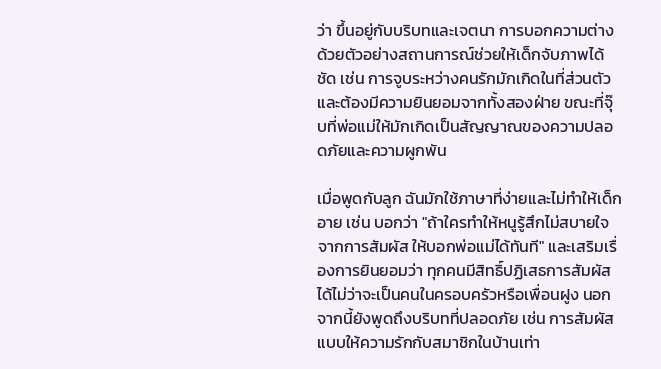ว่า ขึ้นอยู่กับบริบทและเจตนา การบอกความต่างด้วยตัวอย่างสถานการณ์ช่วยให้เด็กจับภาพได้ชัด เช่น การจูบระหว่างคนรักมักเกิดในที่ส่วนตัวและต้องมีความยินยอมจากทั้งสองฝ่าย ขณะที่จุ๊บที่พ่อแม่ให้มักเกิดเป็นสัญญาณของความปลอดภัยและความผูกพัน

เมื่อพูดกับลูก ฉันมักใช้ภาษาที่ง่ายและไม่ทำให้เด็กอาย เช่น บอกว่า "ถ้าใครทำให้หนูรู้สึกไม่สบายใจจากการสัมผัส ให้บอกพ่อแม่ได้ทันที" และเสริมเรื่องการยินยอมว่า ทุกคนมีสิทธิ์ปฏิเสธการสัมผัสได้ไม่ว่าจะเป็นคนในครอบครัวหรือเพื่อนฝูง นอกจากนี้ยังพูดถึงบริบทที่ปลอดภัย เช่น การสัมผัสแบบให้ความรักกับสมาชิกในบ้านเท่า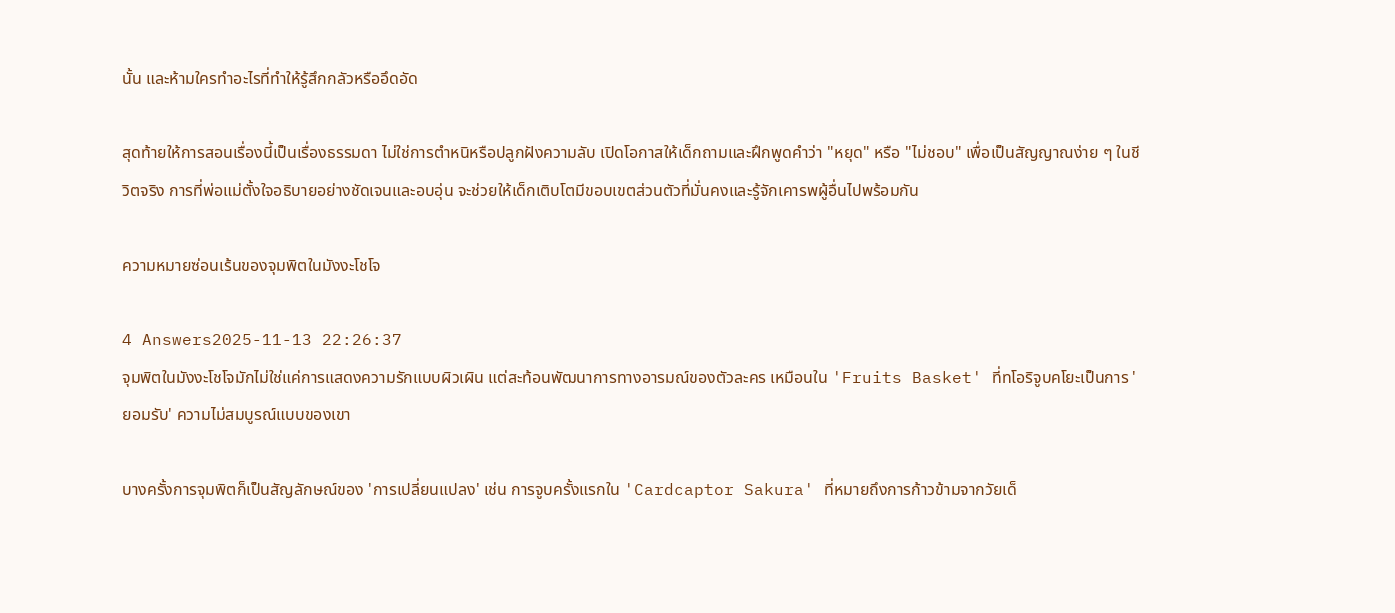นั้น และห้ามใครทำอะไรที่ทำให้รู้สึกกลัวหรืออึดอัด

สุดท้ายให้การสอนเรื่องนี้เป็นเรื่องธรรมดา ไม่ใช่การตำหนิหรือปลูกฝังความลับ เปิดโอกาสให้เด็กถามและฝึกพูดคำว่า "หยุด" หรือ "ไม่ชอบ" เพื่อเป็นสัญญาณง่าย ๆ ในชีวิตจริง การที่พ่อแม่ตั้งใจอธิบายอย่างชัดเจนและอบอุ่น จะช่วยให้เด็กเติบโตมีขอบเขตส่วนตัวที่มั่นคงและรู้จักเคารพผู้อื่นไปพร้อมกัน

ความหมายซ่อนเร้นของจุมพิตในมังงะโชโจ

4 Answers2025-11-13 22:26:37
จุมพิตในมังงะโชโจมักไม่ใช่แค่การแสดงความรักแบบผิวเผิน แต่สะท้อนพัฒนาการทางอารมณ์ของตัวละคร เหมือนใน 'Fruits Basket' ที่ทโอริจูบคโยะเป็นการ 'ยอมรับ' ความไม่สมบูรณ์แบบของเขา

บางครั้งการจุมพิตก็เป็นสัญลักษณ์ของ 'การเปลี่ยนแปลง' เช่น การจูบครั้งแรกใน 'Cardcaptor Sakura' ที่หมายถึงการก้าวข้ามจากวัยเด็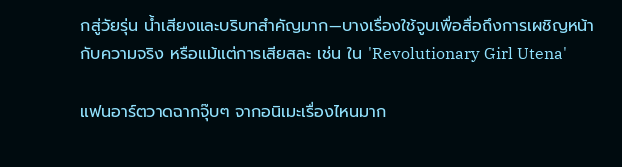กสู่วัยรุ่น น้ำเสียงและบริบทสำคัญมาก—บางเรื่องใช้จูบเพื่อสื่อถึงการเผชิญหน้ากับความจริง หรือแม้แต่การเสียสละ เช่น ใน 'Revolutionary Girl Utena'

แฟนอาร์ตวาดฉากจุ๊บๆ จากอนิเมะเรื่องไหนมาก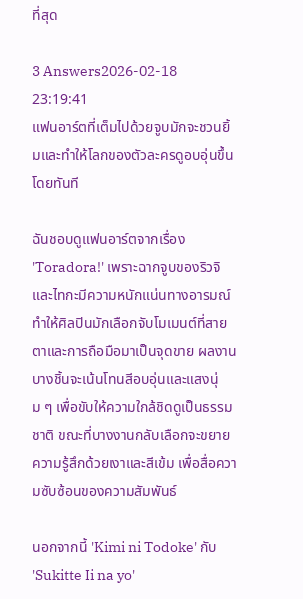ที่สุด

3 Answers2026-02-18 23:19:41
แฟนอาร์ตที่เต็มไปด้วยจูบมักจะชวนยิ้มและทำให้โลกของตัวละครดูอบอุ่นขึ้นโดยทันที

ฉันชอบดูแฟนอาร์ตจากเรื่อง 'Toradora!' เพราะฉากจูบของริวจิและไทกะมีความหนักแน่นทางอารมณ์ ทำให้ศิลปินมักเลือกจับโมเมนต์ที่สายตาและการถือมือมาเป็นจุดขาย ผลงานบางชิ้นจะเน้นโทนสีอบอุ่นและแสงนุ่ม ๆ เพื่อขับให้ความใกล้ชิดดูเป็นธรรมชาติ ขณะที่บางงานกลับเลือกจะขยายความรู้สึกด้วยเงาและสีเข้ม เพื่อสื่อความซับซ้อนของความสัมพันธ์

นอกจากนี้ 'Kimi ni Todoke' กับ 'Sukitte Ii na yo'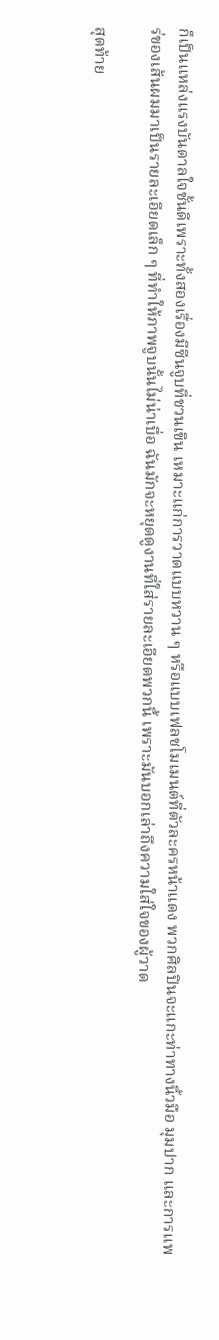ก็เป็นแหล่งแรงบันดาลใจชั้นดีเพราะทั้งสองเรื่องมีซีนจูบที่ชวนเขิน เหมาะแก่การวาดแบบหวาน ๆ หรือแบบเฟลชโมเมนต์ที่ตัวละครหน้าแดง พวกศิลปินจะแกะท่าทางนิ้วมือ มุมปาก และการแพร่ของเส้นผมมาเป็นรายละเอียดเล็ก ๆ ที่ทำให้ภาพจูบนั้นไม่น่าเบื่อ ฉันมักจะหยุดดูงานที่ใส่รายละเอียดพวกนี้ เพราะมันบอกเล่าถึงความใส่ใจของผู้วาด

สุดท้าย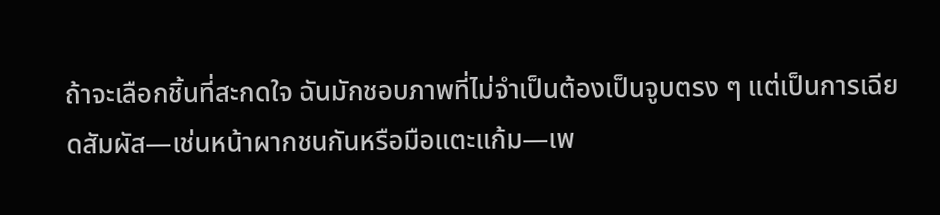ถ้าจะเลือกชิ้นที่สะกดใจ ฉันมักชอบภาพที่ไม่จำเป็นต้องเป็นจูบตรง ๆ แต่เป็นการเฉียดสัมผัส—เช่นหน้าผากชนกันหรือมือแตะแก้ม—เพ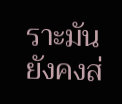ราะมันยังคงส่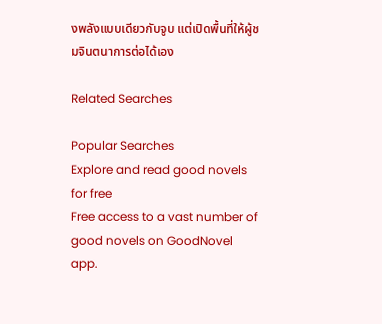งพลังแบบเดียวกับจูบ แต่เปิดพื้นที่ให้ผู้ชมจินตนาการต่อได้เอง

Related Searches

Popular Searches
Explore and read good novels for free
Free access to a vast number of good novels on GoodNovel app.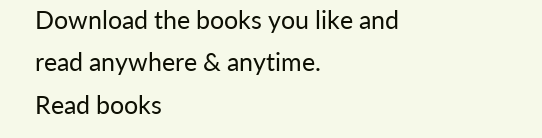Download the books you like and read anywhere & anytime.
Read books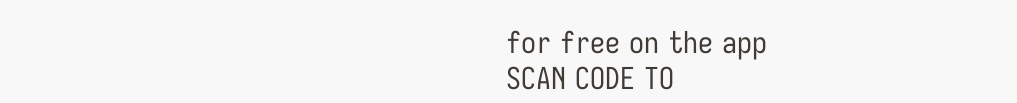for free on the app
SCAN CODE TO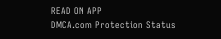READ ON APP
DMCA.com Protection Status